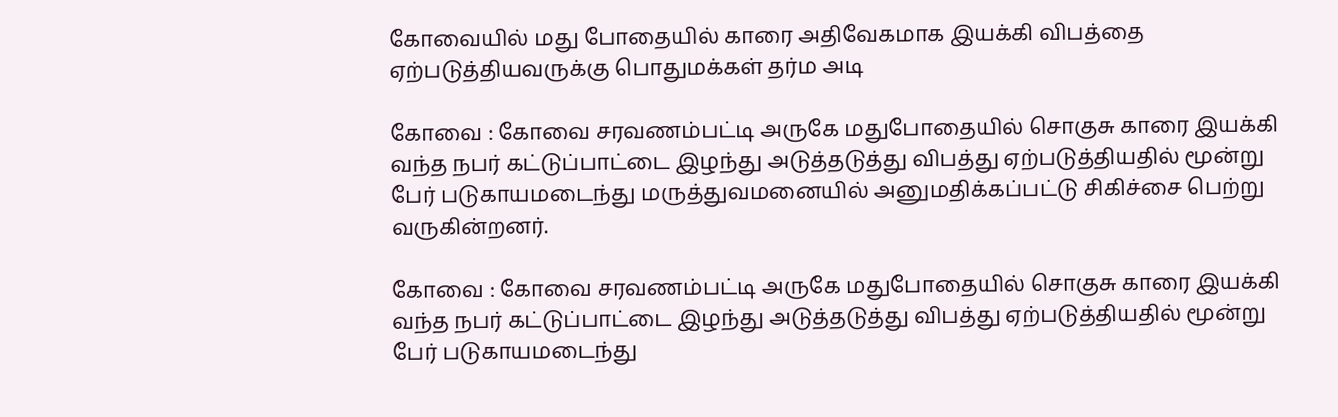கோவையில் மது போதையில் காரை அதிவேகமாக இயக்கி விபத்தை ஏற்படுத்தியவருக்கு பொதுமக்கள் தர்ம அடி

கோவை : கோவை சரவணம்பட்டி அருகே மதுபோதையில் சொகுசு காரை இயக்கி வந்த நபர் கட்டுப்பாட்டை இழந்து அடுத்தடுத்து விபத்து ஏற்படுத்தியதில் மூன்று பேர் படுகாயமடைந்து மருத்துவமனையில் அனுமதிக்கப்பட்டு சிகிச்சை பெற்று வருகின்றனர்.

கோவை : கோவை சரவணம்பட்டி அருகே மதுபோதையில் சொகுசு காரை இயக்கி வந்த நபர் கட்டுப்பாட்டை இழந்து அடுத்தடுத்து விபத்து ஏற்படுத்தியதில் மூன்று பேர் படுகாயமடைந்து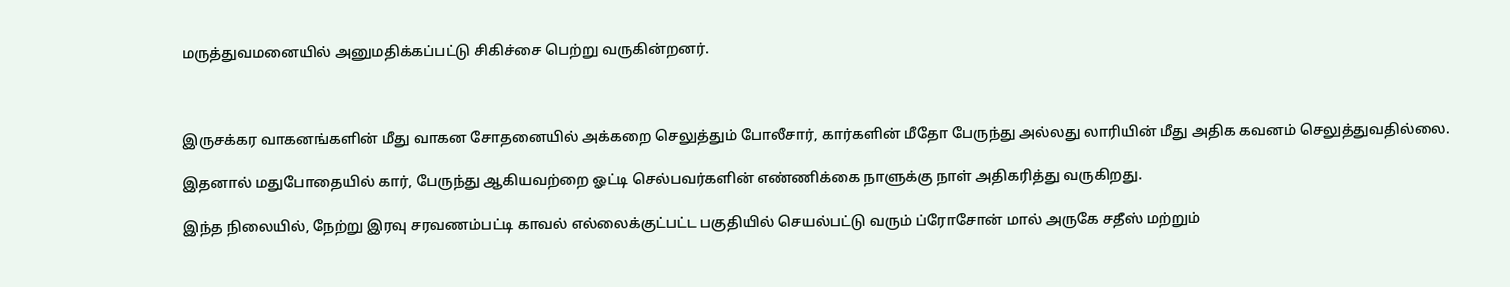மருத்துவமனையில் அனுமதிக்கப்பட்டு சிகிச்சை பெற்று வருகின்றனர்.



இருசக்கர வாகனங்களின் மீது வாகன சோதனையில் அக்கறை செலுத்தும் போலீசார், கார்களின் மீதோ பேருந்து அல்லது லாரியின் மீது அதிக கவனம் செலுத்துவதில்லை.

இதனால் மதுபோதையில் கார், பேருந்து ஆகியவற்றை ஓட்டி செல்பவர்களின் எண்ணிக்கை நாளுக்கு நாள் அதிகரித்து வருகிறது.

இந்த நிலையில், நேற்று இரவு சரவணம்பட்டி காவல் எல்லைக்குட்பட்ட பகுதியில் செயல்பட்டு வரும் ப்ரோசோன் மால் அருகே சதீஸ் மற்றும்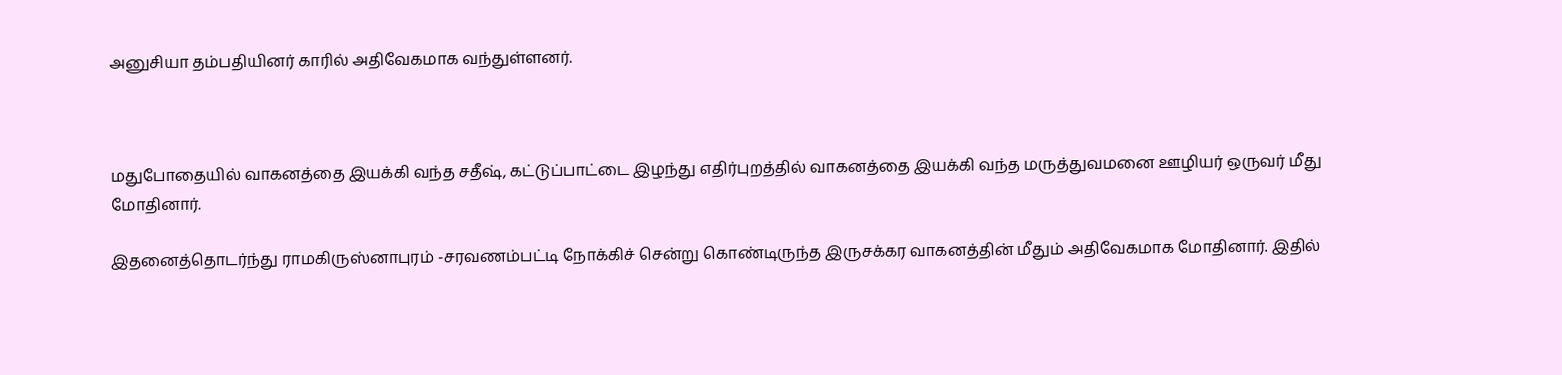அனுசியா தம்பதியினர் காரில் அதிவேகமாக வந்துள்ளனர்.



மதுபோதையில் வாகனத்தை இயக்கி வந்த சதீஷ், கட்டுப்பாட்டை இழந்து எதிர்புறத்தில் வாகனத்தை இயக்கி வந்த மருத்துவமனை ஊழியர் ஒருவர் மீது மோதினார்.

இதனைத்தொடர்ந்து ராமகிருஸ்னாபுரம் -சரவணம்பட்டி நோக்கிச் சென்று கொண்டிருந்த இருசக்கர வாகனத்தின் மீதும் அதிவேகமாக மோதினார். இதில்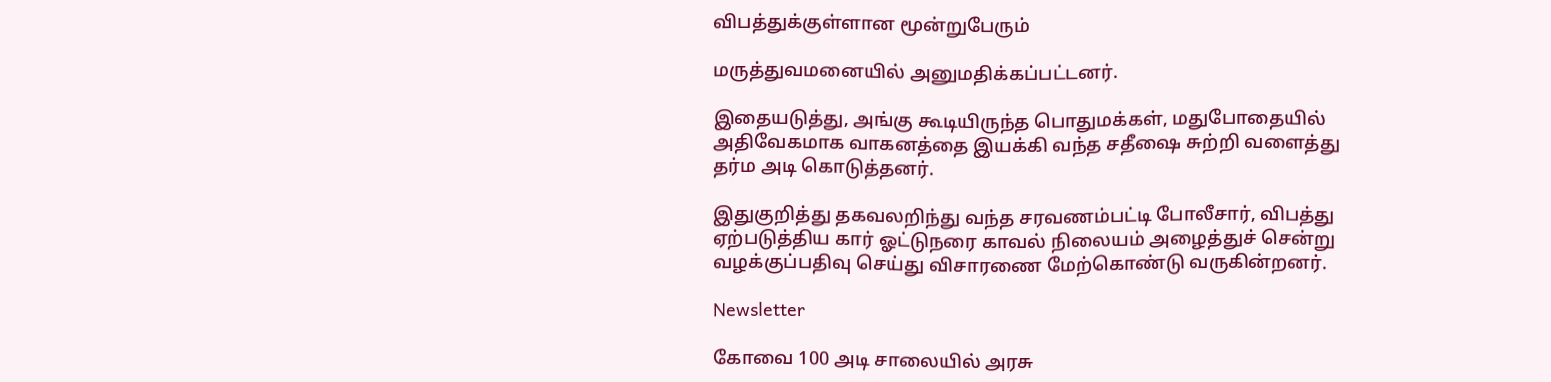விபத்துக்குள்ளான மூன்றுபேரும்

மருத்துவமனையில் அனுமதிக்கப்பட்டனர்.

இதையடுத்து, அங்கு கூடியிருந்த பொதுமக்கள், மதுபோதையில் அதிவேகமாக வாகனத்தை இயக்கி வந்த சதீஷை சுற்றி வளைத்து தர்ம அடி கொடுத்தனர்.

இதுகுறித்து தகவலறிந்து வந்த சரவணம்பட்டி போலீசார், விபத்து ஏற்படுத்திய கார் ஓட்டுநரை காவல் நிலையம் அழைத்துச் சென்று வழக்குப்பதிவு செய்து விசாரணை மேற்கொண்டு வருகின்றனர்.

Newsletter

கோவை 100 அடி சாலையில் அரசு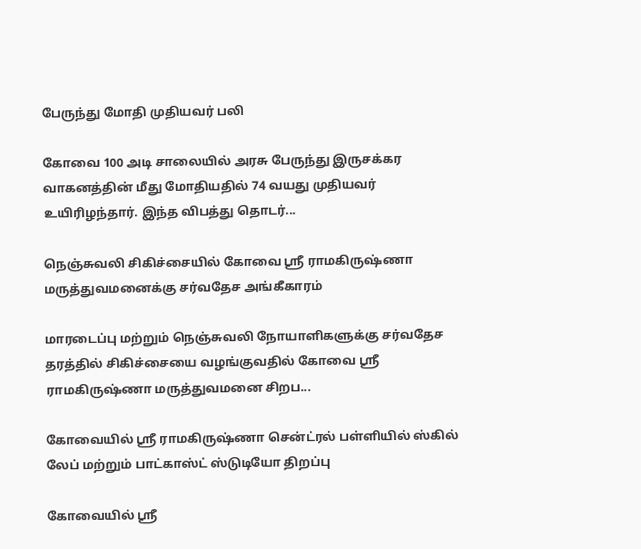பேருந்து மோதி முதியவர் பலி

கோவை 100 அடி சாலையில் அரசு பேருந்து இருசக்கர வாகனத்தின் மீது மோதியதில் 74 வயது முதியவர் உயிரிழந்தார். இந்த விபத்து தொடர்...

நெஞ்சுவலி சிகிச்சையில் கோவை ஸ்ரீ ராமகிருஷ்ணா மருத்துவமனைக்கு சர்வதேச அங்கீகாரம்

மாரடைப்பு மற்றும் நெஞ்சுவலி நோயாளிகளுக்கு சர்வதேச தரத்தில் சிகிச்சையை வழங்குவதில் கோவை ஸ்ரீ ராமகிருஷ்ணா மருத்துவமனை சிறப...

கோவையில் ஸ்ரீ ராமகிருஷ்ணா சென்ட்ரல் பள்ளியில் ஸ்கில் லேப் மற்றும் பாட்காஸ்ட் ஸ்டுடியோ திறப்பு

கோவையில் ஸ்ரீ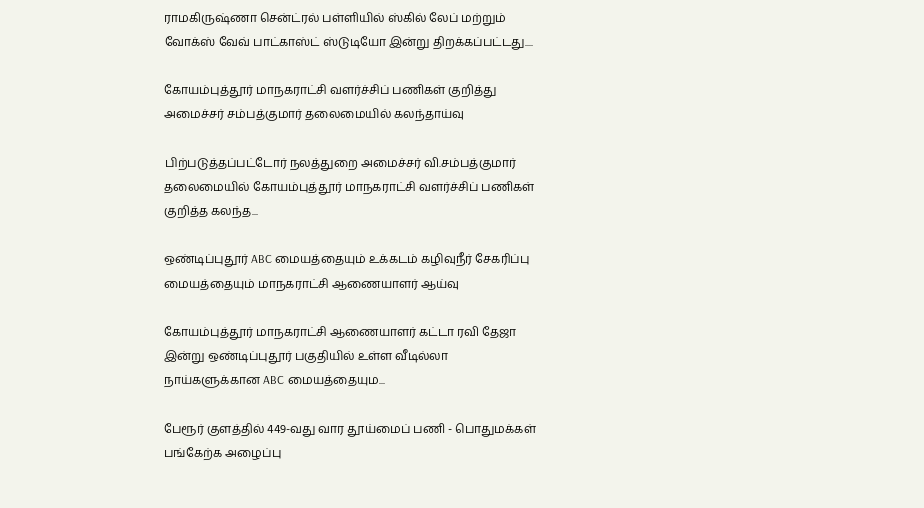ராமகிருஷ்ணா சென்ட்ரல் பள்ளியில் ஸ்கில் லேப் மற்றும் வோக்ஸ் வேவ் பாட்காஸ்ட் ஸ்டுடியோ இன்று திறக்கப்பட்டது....

கோயம்புத்தூர் மாநகராட்சி வளர்ச்சிப் பணிகள் குறித்து அமைச்சர் சம்பத்குமார் தலைமையில் கலந்தாய்வு

பிற்படுத்தப்பட்டோர் நலத்துறை அமைச்சர் வி.சம்பத்குமார் தலைமையில் கோயம்புத்தூர் மாநகராட்சி வளர்ச்சிப் பணிகள் குறித்த கலந்த...

ஒண்டிப்புதூர் ABC மையத்தையும் உக்கடம் கழிவுநீர் சேகரிப்பு மையத்தையும் மாநகராட்சி ஆணையாளர் ஆய்வு

கோயம்புத்தூர் மாநகராட்சி ஆணையாளர் கட்டா ரவி தேஜா இன்று ஒண்டிப்புதூர் பகுதியில் உள்ள வீடில்லா நாய்களுக்கான ABC மையத்தையும...

பேரூர் குளத்தில் 449-வது வார தூய்மைப் பணி - பொதுமக்கள் பங்கேற்க அழைப்பு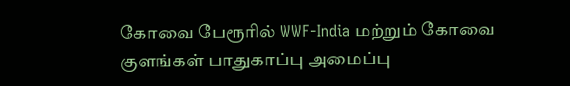கோவை பேரூரில் WWF-India மற்றும் கோவை குளங்கள் பாதுகாப்பு அமைப்பு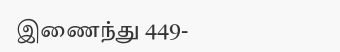இணைந்து 449-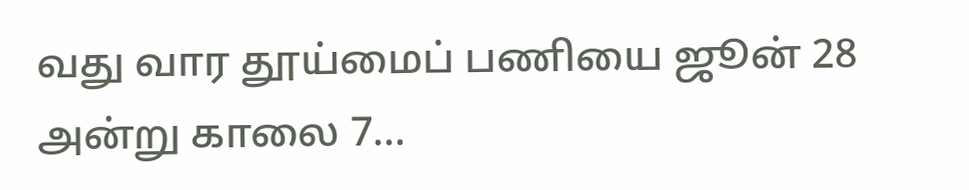வது வார தூய்மைப் பணியை ஜூன் 28 அன்று காலை 7...